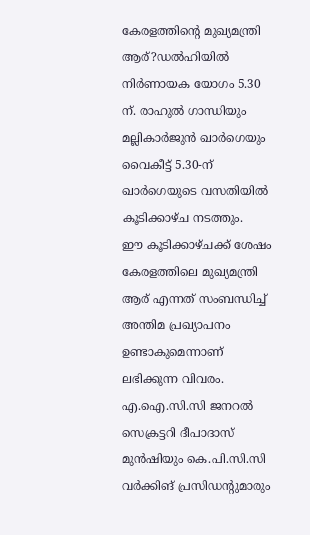കേരളത്തിൻ്റെ മുഖ്യമന്ത്രി ആര്?ഡൽഹിയിൽ നിർണായക യോഗം 5.30 ന്. രാഹുൽ ഗാന്ധിയും മല്ലികാർജുൻ ഖാർഗെയും വൈകീട്ട് 5.30-ന് ഖാർഗെയുടെ വസതിയിൽ കൂടിക്കാഴ്ച നടത്തും.
ഈ കൂടിക്കാഴ്ചക്ക് ശേഷം കേരളത്തിലെ മുഖ്യമന്ത്രി ആര് എന്നത് സംബന്ധിച്ച് അന്തിമ പ്രഖ്യാപനം ഉണ്ടാകുമെന്നാണ് ലഭിക്കുന്ന വിവരം.
എ.ഐ.സി.സി ജനറൽ സെക്രട്ടറി ദീപാദാസ് മുൻഷിയും കെ.പി.സി.സി വർക്കിങ് പ്രസിഡൻ്റുമാരും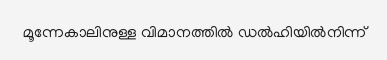മൂന്നേകാലിനുള്ള വിമാനത്തിൽ ഡൽഹിയിൽനിന്ന്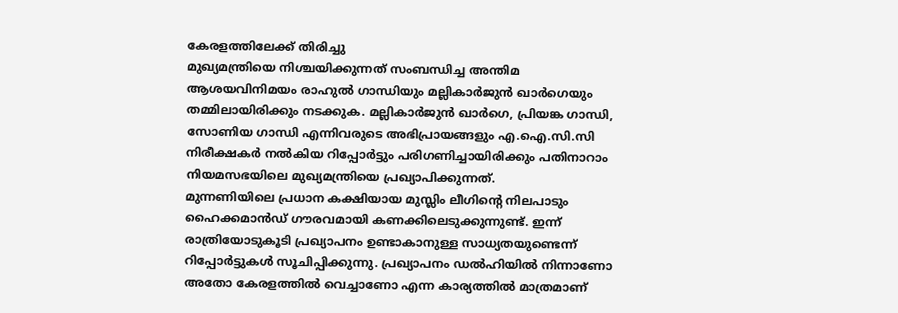കേരളത്തിലേക്ക് തിരിച്ചു
മുഖ്യമന്ത്രിയെ നിശ്ചയിക്കുന്നത് സംബന്ധിച്ച അന്തിമ ആശയവിനിമയം രാഹുൽ ഗാന്ധിയും മല്ലികാർജുൻ ഖാർഗെയും തമ്മിലായിരിക്കും നടക്കുക. മല്ലികാർജുൻ ഖാർഗെ, പ്രിയങ്ക ഗാന്ധി, സോണിയ ഗാന്ധി എന്നിവരുടെ അഭിപ്രായങ്ങളും എ.ഐ.സി.സി നിരീക്ഷകർ നൽകിയ റിപ്പോർട്ടും പരിഗണിച്ചായിരിക്കും പതിനാറാം നിയമസഭയിലെ മുഖ്യമന്ത്രിയെ പ്രഖ്യാപിക്കുന്നത്.
മുന്നണിയിലെ പ്രധാന കക്ഷിയായ മുസ്ലിം ലീഗിന്റെ നിലപാടും ഹൈക്കമാൻഡ് ഗൗരവമായി കണക്കിലെടുക്കുന്നുണ്ട്. ഇന്ന് രാത്രിയോടുകൂടി പ്രഖ്യാപനം ഉണ്ടാകാനുള്ള സാധ്യതയുണ്ടെന്ന് റിപ്പോർട്ടുകൾ സൂചിപ്പിക്കുന്നു. പ്രഖ്യാപനം ഡൽഹിയിൽ നിന്നാണോ അതോ കേരളത്തിൽ വെച്ചാണോ എന്ന കാര്യത്തിൽ മാത്രമാണ്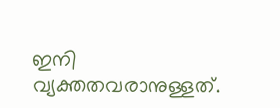ഇനി വ്യക്തതവരാനുള്ളത്.